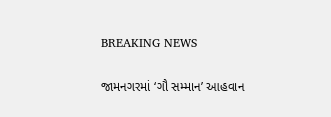BREAKING NEWS

જામનગરમાં ‘ગૌ સમ્માન’ આહવાન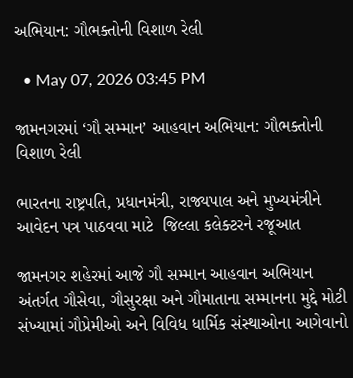અભિયાન: ગૌભક્તોની વિશાળ રેલી

  • May 07, 2026 03:45 PM

જામનગરમાં ‘ગૌ સમ્માન’ આહવાન અભિયાન: ગૌભક્તોની વિશાળ રેલી

ભારતના રાષ્ટ્રપતિ, પ્રધાનમંત્રી, રાજ્યપાલ અને મુખ્યમંત્રીને આવેદન પત્ર પાઠવવા માટે  જિલ્લા કલેક્ટરને રજૂઆત

જામનગર શહેરમાં આજે ગૌ સમ્માન આહવાન અભિયાન અંતર્ગત ગૌસેવા, ગૌસુરક્ષા અને ગૌમાતાના સમ્માનના મુદ્દે મોટી સંખ્યામાં ગૌપ્રેમીઓ અને વિવિધ ધાર્મિક સંસ્થાઓના આગેવાનો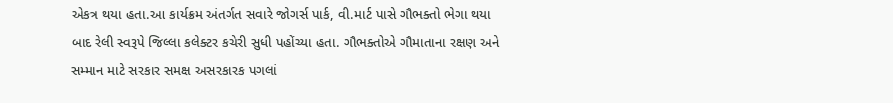એકત્ર થયા હતા.આ કાર્યક્રમ અંતર્ગત સવારે જોગર્સ પાર્ક, વી.માર્ટ પાસે ગૌભક્તો ભેગા થયા બાદ રેલી સ્વરૂપે જિલ્લા કલેક્ટર કચેરી સુધી પહોંચ્યા હતા. ગૌભક્તોએ ગૌમાતાના રક્ષણ અને સમ્માન માટે સરકાર સમક્ષ અસરકારક પગલાં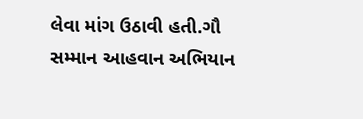લેવા માંગ ઉઠાવી હતી.ગૌ સમ્માન આહવાન અભિયાન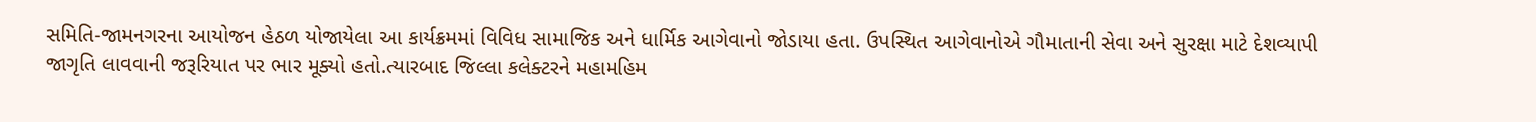સમિતિ-જામનગરના આયોજન હેઠળ યોજાયેલા આ કાર્યક્રમમાં વિવિધ સામાજિક અને ધાર્મિક આગેવાનો જોડાયા હતા. ઉપસ્થિત આગેવાનોએ ગૌમાતાની સેવા અને સુરક્ષા માટે દેશવ્યાપી જાગૃતિ લાવવાની જરૂરિયાત પર ભાર મૂક્યો હતો.ત્યારબાદ જિલ્લા કલેક્ટરને મહામહિમ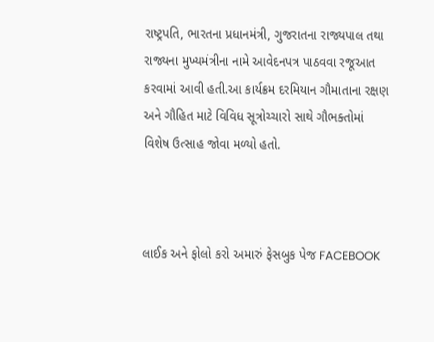રાષ્ટ્રપતિ, ભારતના પ્રધાનમંત્રી, ગુજરાતના રાજ્યપાલ તથા રાજ્યના મુખ્યમંત્રીના નામે આવેદનપત્ર પાઠવવા રજૂઆત કરવામાં આવી હતી.આ કાર્યક્રમ દરમિયાન ગૌમાતાના રક્ષણ અને ગૌહિત માટે વિવિધ સૂત્રોચ્ચારો સાથે ગૌભક્તોમાં વિશેષ ઉત્સાહ જોવા મળ્યો હતો.



લાઈક અને ફોલો કરો અમારું ફેસબુક પેજ FACEBOOK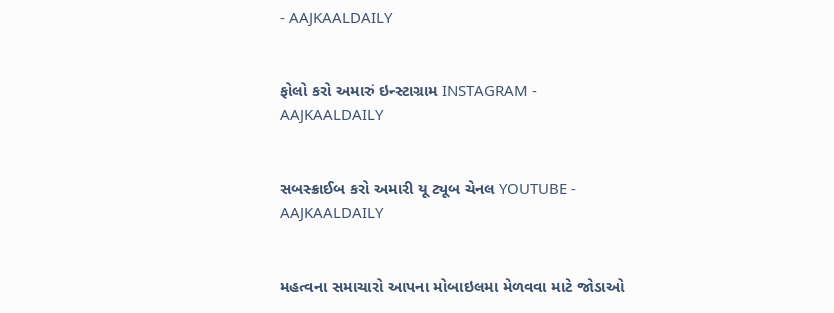- AAJKAALDAILY


ફોલો કરો અમારું ઇન્સ્ટાગ્રામ INSTAGRAM - AAJKAALDAILY


સબસ્ક્રાઈબ કરો અમારી યૂ ટ્યૂબ ચેનલ YOUTUBE - AAJKAALDAILY


મહત્વના સમાચારો આપના મોબાઇલમા મેળવવા માટે જોડાઓ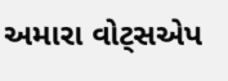અમારા વોટ્સએપ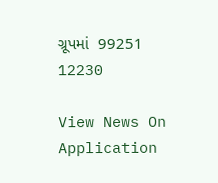ગ્રૂપમાં  99251 12230

View News On Application